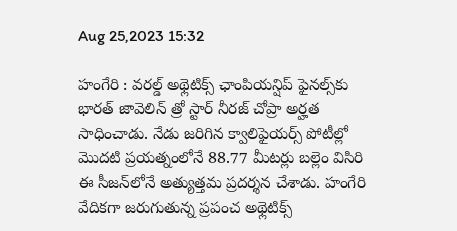Aug 25,2023 15:32

హంగేరి : వరల్డ్‌ అథ్లెటిక్స్‌ ఛాంపియన్షిప్‌ ఫైనల్స్‌కు భారత్‌ జావెలిన్‌ త్రో స్టార్‌ నీరజ్‌ చోప్రా అర్హత సాధించాడు. నేడు జరిగిన క్వాలిఫైయర్స్‌ పోటీల్లో మొదటి ప్రయత్నంలోనే 88.77 మీటర్లు బల్లెం విసిరి ఈ సీజన్‌లోనే అత్యుత్తమ ప్రదర్శన చేశాడు. హంగేరి వేదికగా జరుగుతున్న ప్రపంచ అథ్లెటిక్స్‌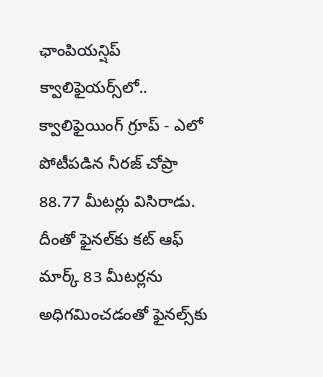ఛాంపియన్షిప్‌ క్వాలిఫైయర్స్‌లో.. క్వాలిఫైయింగ్‌ గ్రూప్‌ - ఎలో పోటీపడిన నీరజ్‌ చోప్రా 88.77 మీటర్లు విసిరాడు. దీంతో ఫైనల్‌కు కట్‌ ఆఫ్‌ మార్క్‌ 83 మీటర్లను అధిగమించడంతో ఫైనల్స్‌కు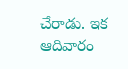చేరాడు. ఇక ఆదివారం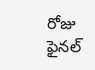రోజు ఫైనల్‌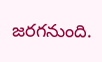జరగనుంది.